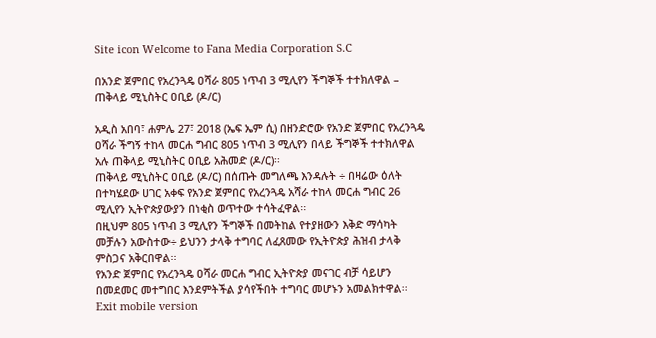Site icon Welcome to Fana Media Corporation S.C

በአንድ ጀምበር የአረንጓዴ ዐሻራ 805 ነጥብ 3 ሚሊየን ችግኞች ተተክለዋል – ጠቅላይ ሚኒስትር ዐቢይ (ዶ/ር)

አዲስ አበባ፣ ሐምሌ 27፣ 2018 (ኤፍ ኤም ሲ) በዘንድሮው የአንድ ጀምበር የአረንጓዴ ዐሻራ ችግኝ ተከላ መርሐ ግብር 805 ነጥብ 3 ሚሊየን በላይ ችግኞች ተተክለዋል አሉ ጠቅላይ ሚኒስትር ዐቢይ አሕመድ (ዶ/ር)፡፡
ጠቅላይ ሚኒስትር ዐቢይ (ዶ/ር) በሰጡት መግለጫ እንዳሉት ÷ በዛሬው ዕለት በተካሄደው ሀገር አቀፍ የአንድ ጀምበር የአረንጓዴ አሻራ ተከላ መርሐ ግብር 26 ሚሊየን ኢትዮጵያውያን በነቂስ ወጥተው ተሳትፈዋል፡፡
በዚህም 805 ነጥብ 3 ሚሊየን ችግኞች በመትከል የተያዘውን እቅድ ማሳካት መቻሉን አውስተው÷ ይህንን ታላቅ ተግባር ለፈጸመው የኢትዮጵያ ሕዝብ ታላቅ ምስጋና አቅርበዋል፡፡
የአንድ ጀምበር የአረንጓዴ ዐሻራ መርሐ ግብር ኢትዮጵያ መናገር ብቻ ሳይሆን በመደመር መተግበር እንደምትችል ያሳየችበት ተግባር መሆኑን አመልክተዋል፡፡
Exit mobile version